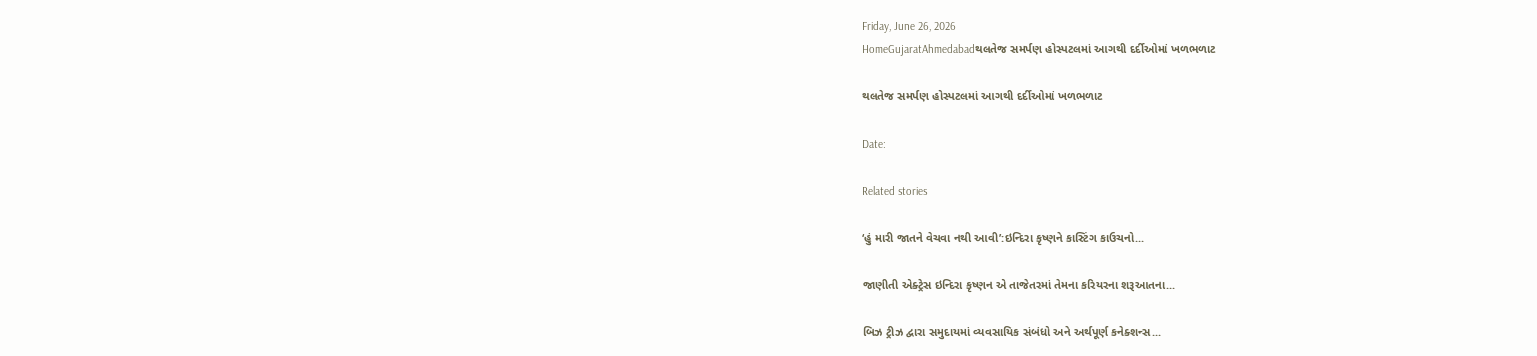Friday, June 26, 2026
HomeGujaratAhmedabadથલતેજ સમર્પણ હોસ્પટલમાં આગથી દર્દીઓમાં ખળભળાટ

થલતેજ સમર્પણ હોસ્પટલમાં આગથી દર્દીઓમાં ખળભળાટ

Date:

Related stories

‘હું મારી જાતને વેચવા નથી આવી’:ઇન્દિરા કૃષ્ણને કાસ્ટિંગ કાઉચનો...

જાણીતી એક્ટ્રેસ ઇન્દિરા કૃષ્ણન એ તાજેતરમાં તેમના કરિયરના શરૂઆતના...

બિઝ ટ્રીઝ દ્વારા સમુદાયમાં વ્યવસાયિક સંબંધો અને અર્થપૂર્ણ કનેક્શન્સ...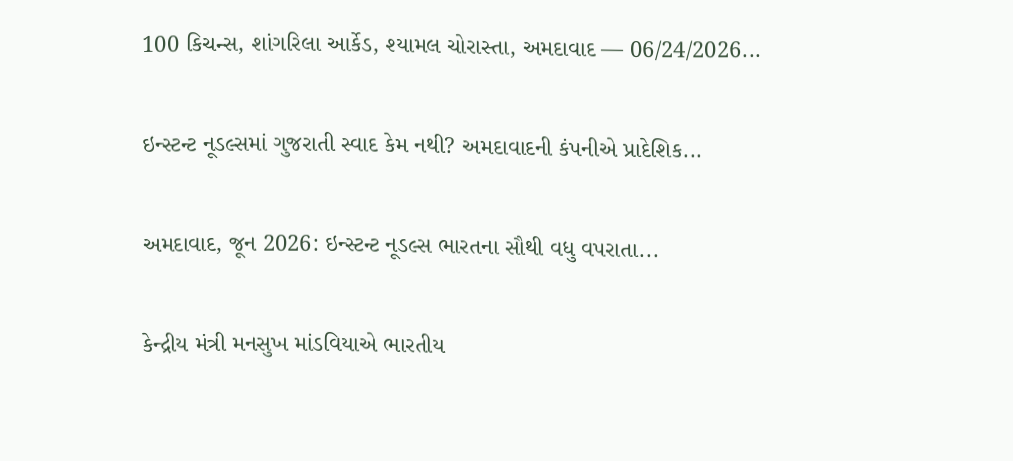100 કિચન્સ, શાંગરિલા આર્કેડ, શ્યામલ ચોરાસ્તા, અમદાવાદ — 06/24/2026...

ઇન્સ્ટન્ટ નૂડલ્સમાં ગુજરાતી સ્વાદ કેમ નથી? અમદાવાદની કંપનીએ પ્રાદેશિક...

અમદાવાદ, જૂન 2026: ઇન્સ્ટન્ટ નૂડલ્સ ભારતના સૌથી વધુ વપરાતા...

કેન્દ્રીય મંત્રી મનસુખ માંડવિયાએ ભારતીય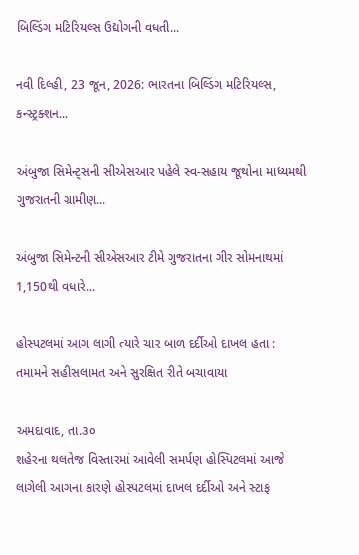બિલ્ડિંગ મટિરિયલ્સ ઉદ્યોગની વધતી...

નવી દિલ્હી, 23 જૂન, 2026: ભારતના બિલ્ડિંગ મટિરિયલ્સ, કન્સ્ટ્રક્શન...

અંબુજા સિમેન્ટ્સની સીએસઆર પહેલે સ્વ-સહાય જૂથોના માધ્યમથી ગુજરાતની ગ્રામીણ...

અંબુજા સિમેન્ટની સીએસઆર ટીમે ગુજરાતના ગીર સોમનાથમાં 1,150થી વધારે...

હોસ્પટલમાં આગ લાગી ત્યારે ચાર બાળ દર્દીઓ દાખલ હતા : તમામને સહીસલામત અને સુરક્ષિત રીતે બચાવાયા

અમદાવાદ, તા.૩૦
શહેરના થલતેજ વિસ્તારમાં આવેલી સમર્પણ હોસ્પિટલમાં આજે લાગેલી આગના કારણે હોસ્પટલમાં દાખલ દર્દીઓ અને સ્ટાફ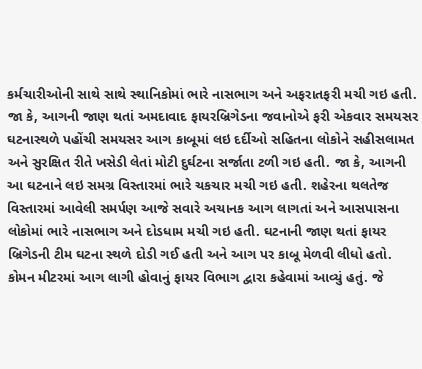કર્મચારીઓની સાથે સાથે સ્થાનિકોમાં ભારે નાસભાગ અને અફરાતફરી મચી ગઇ હતી. જા કે, આગની જાણ થતાં અમદાવાદ ફાયરબ્રિગેડના જવાનોએ ફરી એકવાર સમયસર ઘટનાસ્થળે પહોંચી સમયસર આગ કાબૂમાં લઇ દર્દીઓ સહિતના લોકોને સહીસલામત અને સુરક્ષિત રીતે ખસેડી લેતાં મોટી દુર્ઘટના સર્જાતા ટળી ગઇ હતી. જા કે, આગની આ ઘટનાને લઇ સમગ્ર વિસ્તારમાં ભારે ચકચાર મચી ગઇ હતી. શહેરના થલતેજ વિસ્તારમાં આવેલી સમર્પણ આજે સવારે અચાનક આગ લાગતાં અને આસપાસના લોકોમાં ભારે નાસભાગ અને દોડધામ મચી ગઇ હતી. ઘટનાની જાણ થતાં ફાયર બ્રિગેડની ટીમ ઘટના સ્થળે દોડી ગઈ હતી અને આગ પર કાબૂ મેળવી લીધો હતો. કોમન મીટરમાં આગ લાગી હોવાનું ફાયર વિભાગ દ્વારા કહેવામાં આવ્યું હતું. જે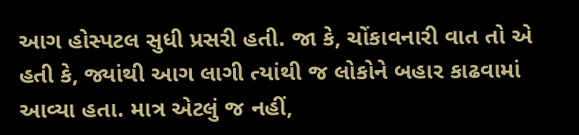આગ હોસ્પટલ સુધી પ્રસરી હતી. જા કે, ચોંકાવનારી વાત તો એ હતી કે, જ્યાંથી આગ લાગી ત્યાંથી જ લોકોને બહાર કાઢવામાં આવ્યા હતા. માત્ર એટલું જ નહીં,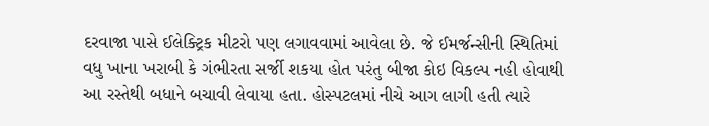દરવાજા પાસે ઈલેક્ટ્રિક મીટરો પણ લગાવવામાં આવેલા છે. જે ઈમર્જન્સીની સ્થિતિમાં વધુ ખાના ખરાબી કે ગંભીરતા સર્જી શકયા હોત પરંતુ બીજા કોઇ વિકલ્પ નહી હોવાથી આ રસ્તેથી બધાને બચાવી લેવાયા હતા. હોસ્પટલમાં નીચે આગ લાગી હતી ત્યારે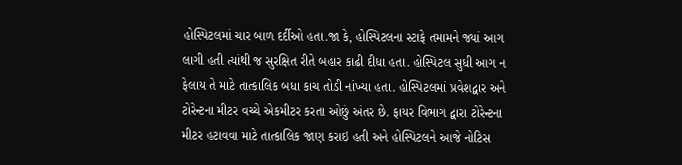હોસ્પિટલમાં ચાર બાળ દર્દીઓ હતા.જા કે, હોસ્પિટલના સ્ટાફે તમામને જ્યાં આગ લાગી હતી ત્યાંથી જ સુરક્ષિત રીતે બહાર કાઢી દીધા હતા. હોસ્પિટલ સુધી આગ ન ફેલાય તે માટે તાત્કાલિક બધા કાચ તોડી નાંખ્યા હતા. હોસ્પિટલમાં પ્રવેશદ્વાર અને ટોરેન્ટના મીટર વચ્ચે એકમીટર કરતા ઓછું અંતર છે. ફાયર વિભાગ દ્વારા ટોરેન્ટના મીટર હટાવવા માટે તાત્કાલિક જાણ કરાઇ હતી અને હોસ્પિટલને આજે નોટિસ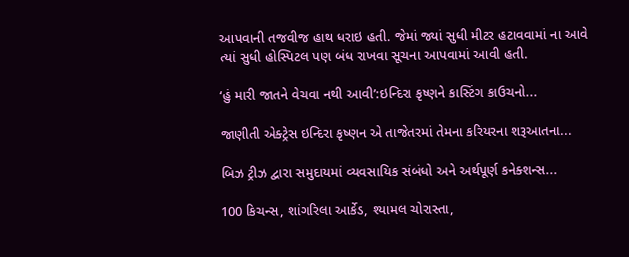આપવાની તજવીજ હાથ ધરાઇ હતી. જેમાં જ્યાં સુધી મીટર હટાવવામાં ના આવે ત્યાં સુધી હોસ્પિટલ પણ બંધ રાખવા સૂચના આપવામાં આવી હતી.

‘હું મારી જાતને વેચવા નથી આવી’:ઇન્દિરા કૃષ્ણને કાસ્ટિંગ કાઉચનો...

જાણીતી એક્ટ્રેસ ઇન્દિરા કૃષ્ણન એ તાજેતરમાં તેમના કરિયરના શરૂઆતના...

બિઝ ટ્રીઝ દ્વારા સમુદાયમાં વ્યવસાયિક સંબંધો અને અર્થપૂર્ણ કનેક્શન્સ...

100 કિચન્સ, શાંગરિલા આર્કેડ, શ્યામલ ચોરાસ્તા,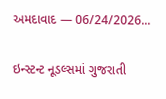અમદાવાદ — 06/24/2026...

ઇન્સ્ટન્ટ નૂડલ્સમાં ગુજરાતી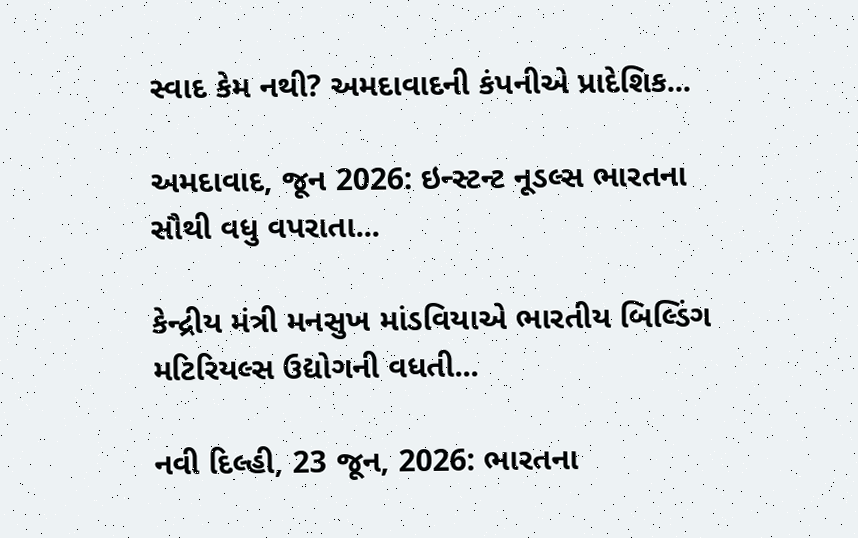સ્વાદ કેમ નથી? અમદાવાદની કંપનીએ પ્રાદેશિક...

અમદાવાદ, જૂન 2026: ઇન્સ્ટન્ટ નૂડલ્સ ભારતના સૌથી વધુ વપરાતા...

કેન્દ્રીય મંત્રી મનસુખ માંડવિયાએ ભારતીય બિલ્ડિંગ મટિરિયલ્સ ઉદ્યોગની વધતી...

નવી દિલ્હી, 23 જૂન, 2026: ભારતના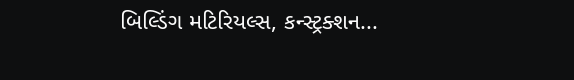બિલ્ડિંગ મટિરિયલ્સ, કન્સ્ટ્રક્શન...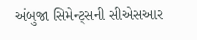અંબુજા સિમેન્ટ્સની સીએસઆર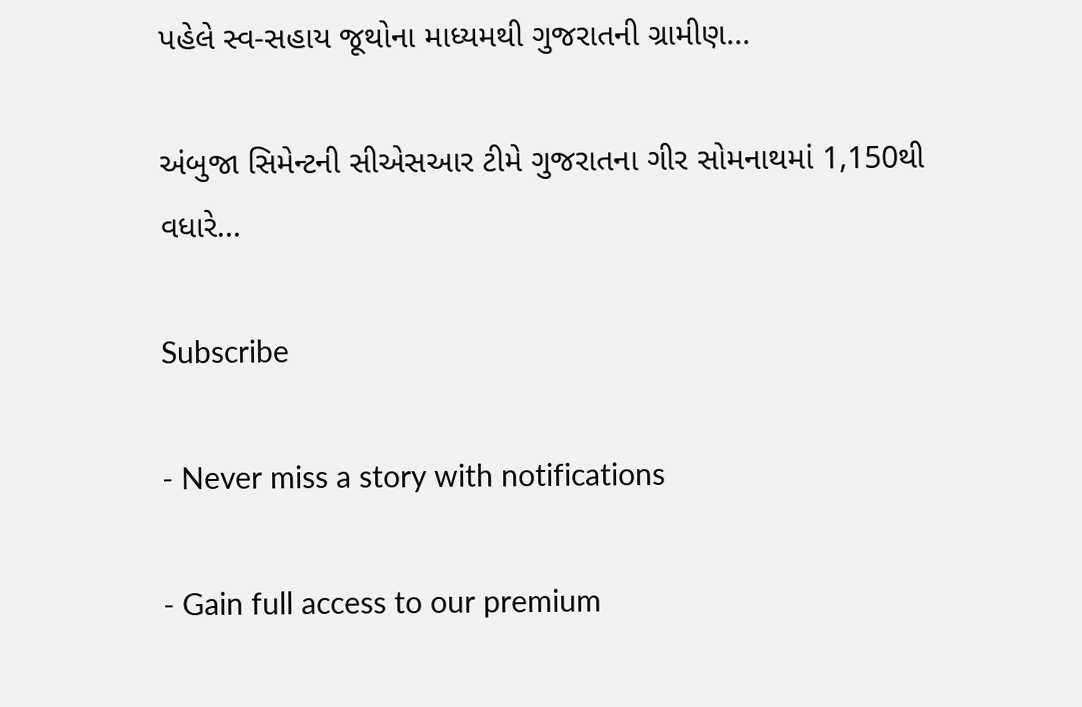પહેલે સ્વ-સહાય જૂથોના માધ્યમથી ગુજરાતની ગ્રામીણ...

અંબુજા સિમેન્ટની સીએસઆર ટીમે ગુજરાતના ગીર સોમનાથમાં 1,150થી વધારે...

Subscribe

- Never miss a story with notifications

- Gain full access to our premium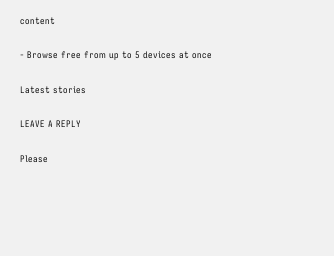content

- Browse free from up to 5 devices at once

Latest stories

LEAVE A REPLY

Please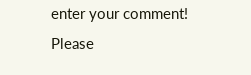enter your comment!
Please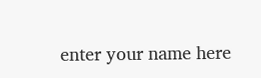enter your name here